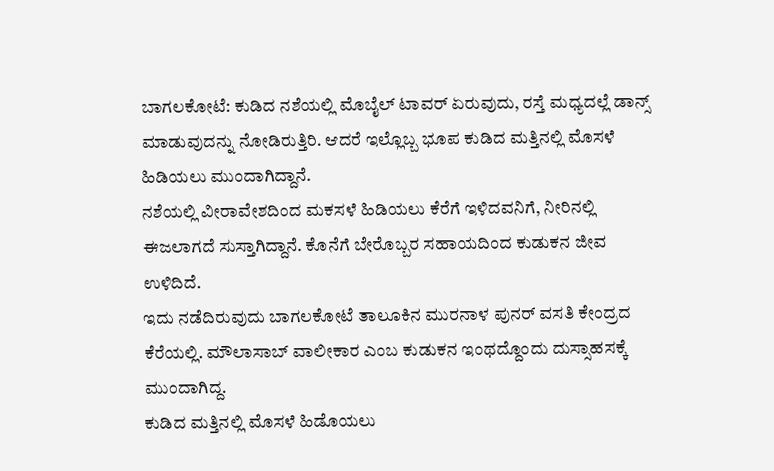ಬಾಗಲಕೋಟೆ: ಕುಡಿದ ನಶೆಯಲ್ಲಿ ಮೊಬೈಲ್ ಟಾವರ್ ಏರುವುದು, ರಸ್ತೆ ಮಧ್ಯದಲ್ಲೆ ಡಾನ್ಸ್ ಮಾಡುವುದನ್ನು ನೋಡಿರುತ್ತಿರಿ. ಆದರೆ ಇಲ್ಲೊಬ್ಬ ಭೂಪ ಕುಡಿದ ಮತ್ತಿನಲ್ಲಿ ಮೊಸಳೆ ಹಿಡಿಯಲು ಮುಂದಾಗಿದ್ದಾನೆ.
ನಶೆಯಲ್ಲಿ ವೀರಾವೇಶದಿಂದ ಮಕಸಳೆ ಹಿಡಿಯಲು ಕೆರೆಗೆ ಇಳಿದವನಿಗೆ, ನೀರಿನಲ್ಲಿ ಈಜಲಾಗದೆ ಸುಸ್ತಾಗಿದ್ದಾನೆ. ಕೊನೆಗೆ ಬೇರೊಬ್ಬರ ಸಹಾಯದಿಂದ ಕುಡುಕನ ಜೀವ ಉಳಿದಿದೆ.
ಇದು ನಡೆದಿರುವುದು ಬಾಗಲಕೋಟೆ ತಾಲೂಕಿನ ಮುರನಾಳ ಪುನರ್ ವಸತಿ ಕೇಂದ್ರದ ಕೆರೆಯಲ್ಲಿ. ಮೌಲಾಸಾಬ್ ವಾಲೀಕಾರ ಎಂಬ ಕುಡುಕನ ಇಂಥದ್ದೊಂದು ದುಸ್ಸಾಹಸಕ್ಕೆ ಮುಂದಾಗಿದ್ದ.
ಕುಡಿದ ಮತ್ತಿನಲ್ಲಿ ಮೊಸಳೆ ಹಿಡೊಯಲು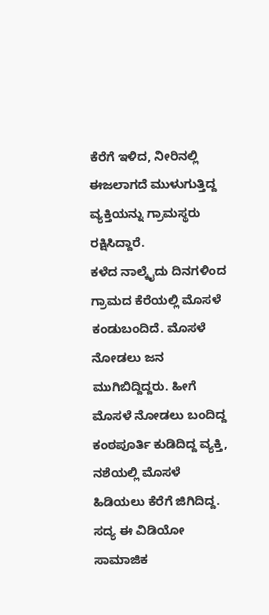ಕೆರೆಗೆ ಇಳಿದ, ನೀರಿನಲ್ಲಿ ಈಜಲಾಗದೆ ಮುಳುಗುತ್ತಿದ್ದ ವ್ಯಕ್ತಿಯನ್ನು ಗ್ರಾಮಸ್ಥರು ರಕ್ಷಿಸಿದ್ದಾರೆ.
ಕಳೆದ ನಾಲ್ಕೈದು ದಿನಗಳಿಂದ ಗ್ರಾಮದ ಕೆರೆಯಲ್ಲಿ ಮೊಸಳೆ ಕಂಡುಬಂದಿದೆ. ಮೊಸಳೆ ನೋಡಲು ಜನ ಮುಗಿಬಿದ್ದಿದ್ದರು. ಹೀಗೆ ಮೊಸಳೆ ನೋಡಲು ಬಂದಿದ್ದ ಕಂಠಪೂರ್ತಿ ಕುಡಿದಿದ್ದ ವ್ಯಕ್ತಿ, ನಶೆಯಲ್ಲಿ ಮೊಸಳೆ ಹಿಡಿಯಲು ಕೆರೆಗೆ ಜಿಗಿದಿದ್ದ. ಸದ್ಯ ಈ ವಿಡಿಯೋ ಸಾಮಾಜಿಕ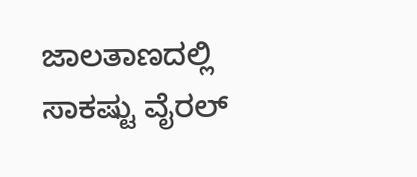ಜಾಲತಾಣದಲ್ಲಿ ಸಾಕಷ್ಟು ವೈರಲ್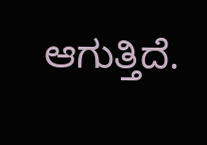ಆಗುತ್ತಿದೆ.